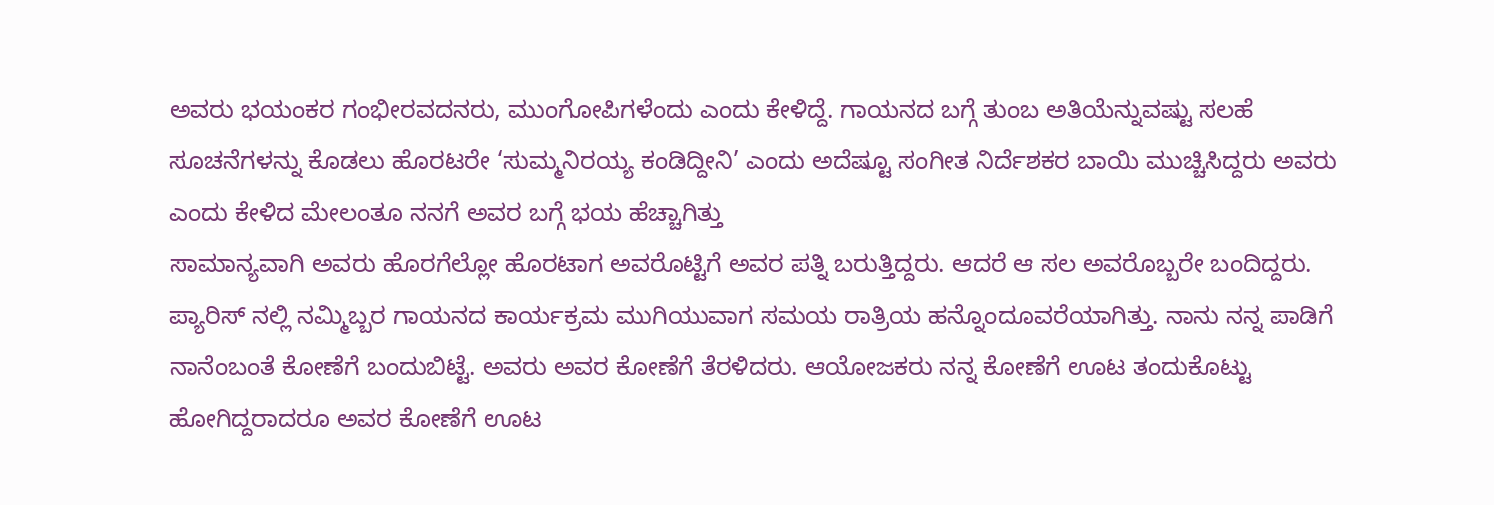ಅವರು ಭಯಂಕರ ಗಂಭೀರವದನರು, ಮುಂಗೋಪಿಗಳೆಂದು ಎಂದು ಕೇಳಿದ್ದೆ. ಗಾಯನದ ಬಗ್ಗೆ ತುಂಬ ಅತಿಯೆನ್ನುವಷ್ಟು ಸಲಹೆ ಸೂಚನೆಗಳನ್ನು ಕೊಡಲು ಹೊರಟರೇ ‘ಸುಮ್ಮನಿರಯ್ಯ ಕಂಡಿದ್ದೀನಿ’ ಎಂದು ಅದೆಷ್ಟೂ ಸಂಗೀತ ನಿರ್ದೆಶಕರ ಬಾಯಿ ಮುಚ್ಚಿಸಿದ್ದರು ಅವರು ಎಂದು ಕೇಳಿದ ಮೇಲಂತೂ ನನಗೆ ಅವರ ಬಗ್ಗೆ ಭಯ ಹೆಚ್ಚಾಗಿತ್ತು
ಸಾಮಾನ್ಯವಾಗಿ ಅವರು ಹೊರಗೆಲ್ಲೋ ಹೊರಟಾಗ ಅವರೊಟ್ಟಿಗೆ ಅವರ ಪತ್ನಿ ಬರುತ್ತಿದ್ದರು. ಆದರೆ ಆ ಸಲ ಅವರೊಬ್ಬರೇ ಬಂದಿದ್ದರು. ಪ್ಯಾರಿಸ್ ನಲ್ಲಿ ನಮ್ಮಿಬ್ಬರ ಗಾಯನದ ಕಾರ್ಯಕ್ರಮ ಮುಗಿಯುವಾಗ ಸಮಯ ರಾತ್ರಿಯ ಹನ್ನೊಂದೂವರೆಯಾಗಿತ್ತು. ನಾನು ನನ್ನ ಪಾಡಿಗೆ ನಾನೆಂಬಂತೆ ಕೋಣೆಗೆ ಬಂದುಬಿಟ್ಟೆ. ಅವರು ಅವರ ಕೋಣೆಗೆ ತೆರಳಿದರು. ಆಯೋಜಕರು ನನ್ನ ಕೋಣೆಗೆ ಊಟ ತಂದುಕೊಟ್ಟು ಹೋಗಿದ್ದರಾದರೂ ಅವರ ಕೋಣೆಗೆ ಊಟ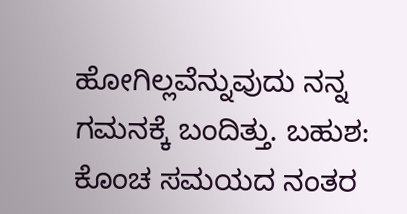ಹೋಗಿಲ್ಲವೆನ್ನುವುದು ನನ್ನ ಗಮನಕ್ಕೆ ಬಂದಿತ್ತು. ಬಹುಶ: ಕೊಂಚ ಸಮಯದ ನಂತರ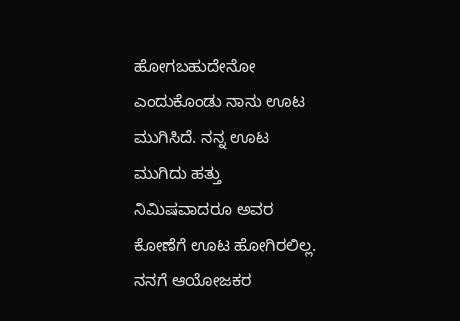ಹೋಗಬಹುದೇನೋ ಎಂದುಕೊಂಡು ನಾನು ಊಟ ಮುಗಿಸಿದೆ. ನನ್ನ ಊಟ ಮುಗಿದು ಹತ್ತು ನಿಮಿಷವಾದರೂ ಅವರ ಕೋಣೆಗೆ ಊಟ ಹೋಗಿರಲಿಲ್ಲ. ನನಗೆ ಆಯೋಜಕರ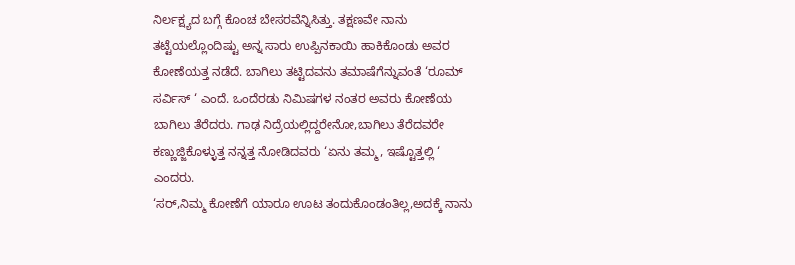ನಿರ್ಲಕ್ಷ್ಯದ ಬಗ್ಗೆ ಕೊಂಚ ಬೇಸರವೆನ್ನಿಸಿತ್ತು. ತಕ್ಷಣವೇ ನಾನು ತಟ್ಟೆಯಲ್ಲೊಂದಿಷ್ಟು ಅನ್ನ ಸಾರು ಉಪ್ಪಿನಕಾಯಿ ಹಾಕಿಕೊಂಡು ಅವರ ಕೋಣೆಯತ್ತ ನಡೆದೆ. ಬಾಗಿಲು ತಟ್ಟಿದವನು ತಮಾಷೆಗೆನ್ನುವಂತೆ ‘ರೂಮ್ ಸರ್ವಿಸ್ ‘ ಎಂದೆ. ಒಂದೆರಡು ನಿಮಿಷಗಳ ನಂತರ ಅವರು ಕೋಣೆಯ ಬಾಗಿಲು ತೆರೆದರು. ಗಾಢ ನಿದ್ರೆಯಲ್ಲಿದ್ದರೇನೋ,ಬಾಗಿಲು ತೆರೆದವರೇ ಕಣ್ಣುಜ್ಜಿಕೊಳ್ಳುತ್ತ ನನ್ನತ್ತ ನೋಡಿದವರು ‘ಏನು ತಮ್ಮ, ಇಷ್ಟೊತ್ತಲ್ಲಿ ‘ ಎಂದರು.
‘ಸರ್,ನಿಮ್ಮ ಕೋಣೆಗೆ ಯಾರೂ ಊಟ ತಂದುಕೊಂಡಂತಿಲ್ಲ,ಅದಕ್ಕೆ ನಾನು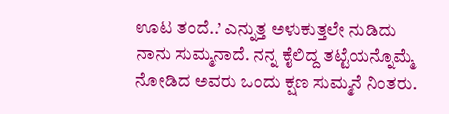ಊಟ ತಂದೆ..’ ಎನ್ನುತ್ತ ಅಳುಕುತ್ತಲೇ ನುಡಿದು ನಾನು ಸುಮ್ಮನಾದೆ. ನನ್ನ ಕೈಲಿದ್ದ ತಟ್ಟೆಯನ್ನೊಮ್ಮೆ ನೋಡಿದ ಅವರು ಒಂದು ಕ್ಷಣ ಸುಮ್ಮನೆ ನಿಂತರು.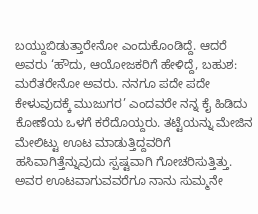ಬಯ್ದುಬಿಡುತ್ತಾರೇನೋ ಎಂದುಕೊಂಡಿದ್ದೆ. ಆದರೆ ಅವರು ‘ಹೌದು, ಆಯೋಜಕರಿಗೆ ಹೇಳಿದ್ದೆ, ಬಹುಶ: ಮರೆತರೇನೋ ಅವರು. ನನಗೂ ಪದೇ ಪದೇ ಕೇಳುವುದಕ್ಕೆ ಮುಜುಗರ’ ಎಂದವರೇ ನನ್ನ ಕೈ ಹಿಡಿದು ಕೋಣೆಯ ಒಳಗೆ ಕರೆದೊಯ್ದರು. ತಟ್ಟೆಯನ್ನು ಮೇಜಿನ ಮೇಲಿಟ್ಟು ಊಟ ಮಾಡುತ್ತಿದ್ದವರಿಗೆ ಹಸಿವಾಗಿತ್ತೆನ್ನುವುದು ಸ್ಪಷ್ಟವಾಗಿ ಗೋಚರಿಸುತ್ತಿತ್ತು. ಅವರ ಊಟವಾಗುವವರೆಗೂ ನಾನು ಸುಮ್ಮನೇ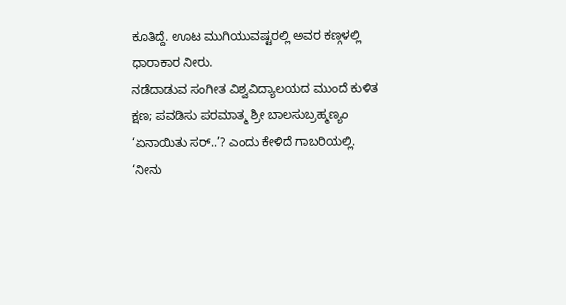ಕೂತಿದ್ದೆ. ಊಟ ಮುಗಿಯುವಷ್ಟರಲ್ಲಿ ಅವರ ಕಣ್ಗಳಲ್ಲಿ ಧಾರಾಕಾರ ನೀರು.
ನಡೆದಾಡುವ ಸಂಗೀತ ವಿಶ್ವವಿದ್ಯಾಲಯದ ಮುಂದೆ ಕುಳಿತ ಕ್ಷಣ; ಪವಡಿಸು ಪರಮಾತ್ಮ ಶ್ರೀ ಬಾಲಸುಬ್ರಹ್ಮಣ್ಯಂ
‘ಏನಾಯಿತು ಸರ್..’? ಎಂದು ಕೇಳಿದೆ ಗಾಬರಿಯಲ್ಲಿ.
‘ನೀನು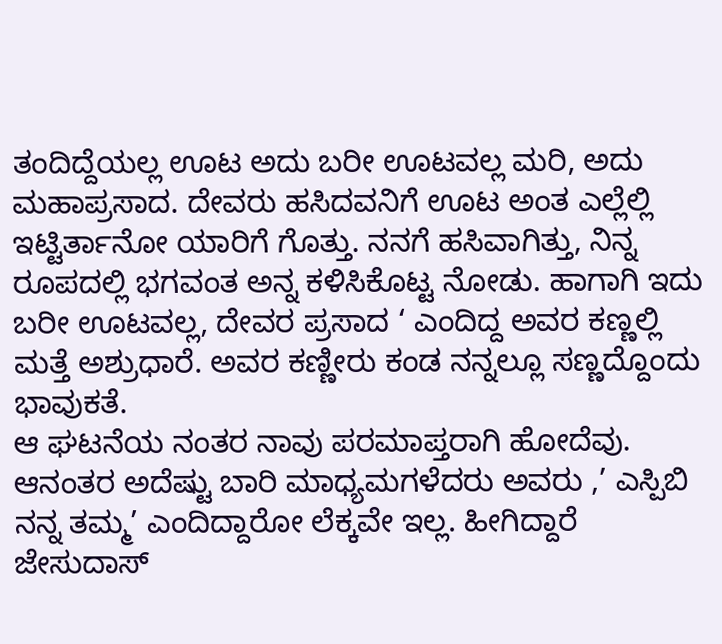ತಂದಿದ್ದೆಯಲ್ಲ ಊಟ ಅದು ಬರೀ ಊಟವಲ್ಲ ಮರಿ, ಅದು ಮಹಾಪ್ರಸಾದ. ದೇವರು ಹಸಿದವನಿಗೆ ಊಟ ಅಂತ ಎಲ್ಲೆಲ್ಲಿ ಇಟ್ಟಿರ್ತಾನೋ ಯಾರಿಗೆ ಗೊತ್ತು. ನನಗೆ ಹಸಿವಾಗಿತ್ತು, ನಿನ್ನ ರೂಪದಲ್ಲಿ ಭಗವಂತ ಅನ್ನ ಕಳಿಸಿಕೊಟ್ಟ ನೋಡು. ಹಾಗಾಗಿ ಇದು ಬರೀ ಊಟವಲ್ಲ, ದೇವರ ಪ್ರಸಾದ ‘ ಎಂದಿದ್ದ ಅವರ ಕಣ್ಣಲ್ಲಿ ಮತ್ತೆ ಅಶ್ರುಧಾರೆ. ಅವರ ಕಣ್ಣೀರು ಕಂಡ ನನ್ನಲ್ಲೂ ಸಣ್ಣದ್ದೊಂದು ಭಾವುಕತೆ.
ಆ ಘಟನೆಯ ನಂತರ ನಾವು ಪರಮಾಪ್ತರಾಗಿ ಹೋದೆವು. ಆನಂತರ ಅದೆಷ್ಟು ಬಾರಿ ಮಾಧ್ಯಮಗಳೆದರು ಅವರು ,’ ಎಸ್ಪಿಬಿ ನನ್ನ ತಮ್ಮ’ ಎಂದಿದ್ದಾರೋ ಲೆಕ್ಕವೇ ಇಲ್ಲ. ಹೀಗಿದ್ದಾರೆ ಜೇಸುದಾಸ್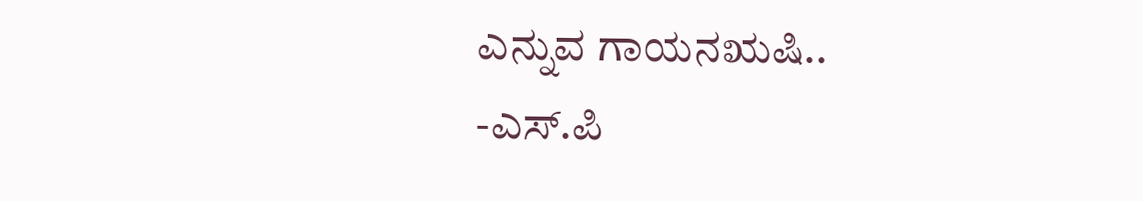ಎನ್ನುವ ಗಾಯನಋಷಿ..
-ಎಸ್.ಪಿ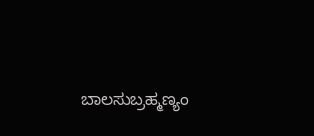ಬಾಲಸುಬ್ರಹ್ಮಣ್ಯಂ